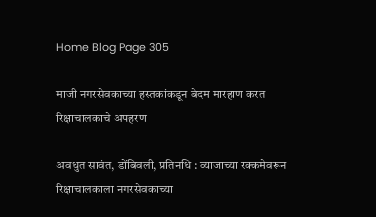Home Blog Page 305

माजी नगरसेवकाच्या हस्तकांकडून बेदम मारहाण करत रिक्षाचालकाचे अपहरण

अवधुत सावंत, डोंबिवली, प्रतिनधि : व्याजाच्या रक्कमेवरून रिक्षाचालकाला नगरसेवकाच्या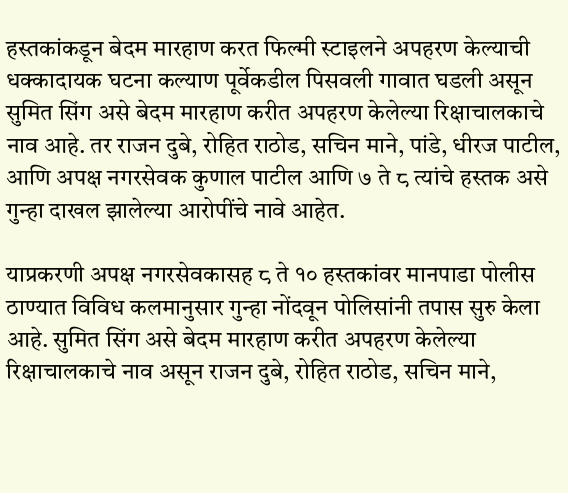हस्तकांकडून बेदम मारहाण करत फिल्मी स्टाइलने अपहरण केल्याची धक्कादायक घटना कल्याण पूर्वेकडील पिसवली गावात घडली असून सुमित सिंग असे बेदम मारहाण करीत अपहरण केलेल्या रिक्षाचालकाचे नाव आहे. तर राजन दुबे, रोहित राठोड, सचिन माने, पांडे, धीरज पाटील, आणि अपक्ष नगरसेवक कुणाल पाटील आणि ७ ते ८ त्यांचे हस्तक असे गुन्हा दाखल झालेल्या आरोपींचे नावे आहेत.

याप्रकरणी अपक्ष नगरसेवकासह ८ ते १० हस्तकांवर मानपाडा पोलीस ठाण्यात विविध कलमानुसार गुन्हा नोंदवून पोलिसांनी तपास सुरु केला आहे. सुमित सिंग असे बेदम मारहाण करीत अपहरण केलेल्या रिक्षाचालकाचे नाव असून राजन दुबे, रोहित राठोड, सचिन माने,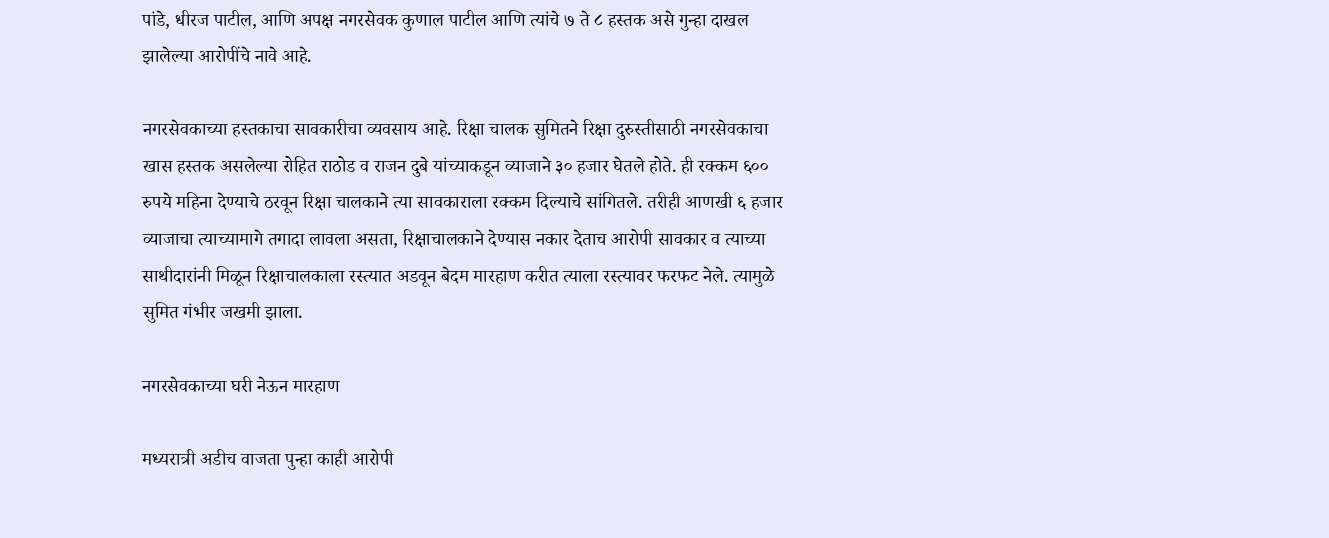पांडे, धीरज पाटील, आणि अपक्ष नगरसेवक कुणाल पाटील आणि त्यांचे ७ ते ८ हस्तक असे गुन्हा दाखल झालेल्या आरोपींचे नावे आहे.

नगरसेवकाच्या हस्तकाचा सावकारीचा व्यवसाय आहे. रिक्षा चालक सुमितने रिक्षा दुरुस्तीसाठी नगरसेवकाचा खास हस्तक असलेल्या रोहित राठोड व राजन दुबे यांच्याकडून व्याजाने ३० हजार घेतले होते. ही रक्कम ६०० रुपये महिना देण्याचे ठरवून रिक्षा चालकाने त्या सावकाराला रक्कम दिल्याचे सांगितले. तरीही आणखी ६ हजार व्याजाचा त्याच्यामागे तगादा लावला असता, रिक्षाचालकाने देण्यास नकार देताच आरोपी सावकार व त्याच्या साथीदारांनी मिळून रिक्षाचालकाला रस्त्यात अडवून बेदम मारहाण करीत त्याला रस्त्यावर फरफट नेले. त्यामुळे सुमित गंभीर जखमी झाला.

नगरसेवकाच्या घरी नेऊन मारहाण

मध्यरात्री अडीच वाजता पुन्हा काही आरोपी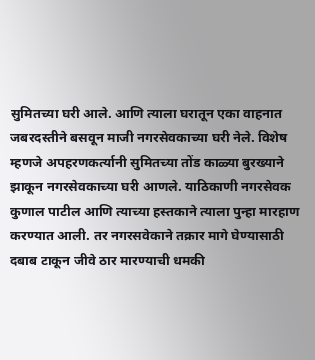सुमितच्या घरी आले. आणि त्याला घरातून एका वाहनात जबरदस्तीने बसवून माजी नगरसेवकाच्या घरी नेले. विशेष म्हणजे अपहरणकर्त्यानी सुमितच्या तोंड काळ्या बुरख्याने झाकून नगरसेवकाच्या घरी आणले. याठिकाणी नगरसेवक कुणाल पाटील आणि त्याच्या हस्तकाने त्याला पुन्हा मारहाण करण्यात आली. तर नगरसवेकाने तक्रार मागे घेण्यासाठी दबाब टाकून जीवे ठार मारण्याची धमकी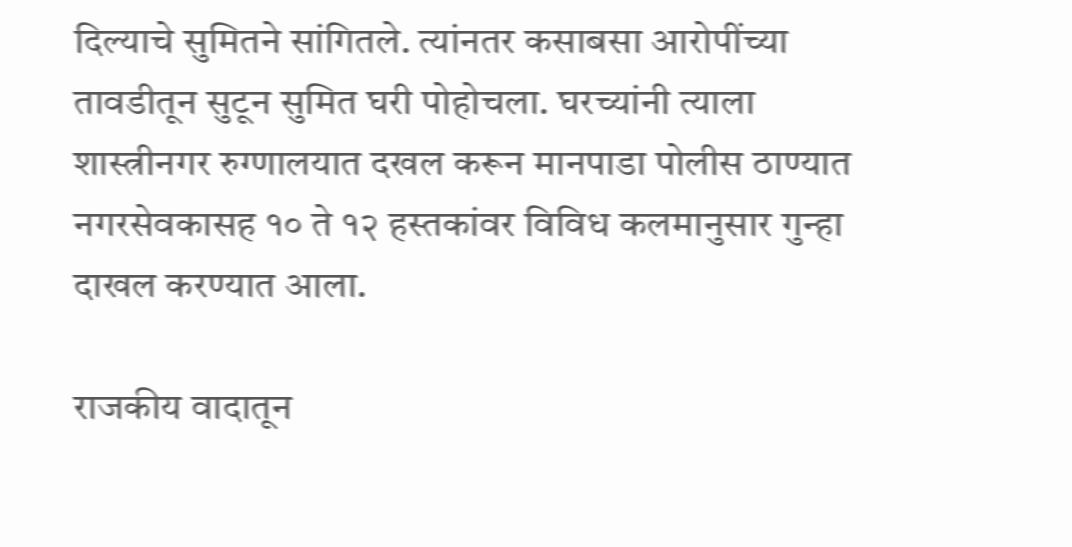दिल्याचे सुमितने सांगितले. त्यांनतर कसाबसा आरोपींच्या तावडीतून सुटून सुमित घरी पोहोचला. घरच्यांनी त्याला शास्त्रीनगर रुग्णालयात दखल करून मानपाडा पोलीस ठाण्यात नगरसेवकासह १० ते १२ हस्तकांवर विविध कलमानुसार गुन्हा दाखल करण्यात आला.

राजकीय वादातून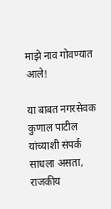माझे नाव गोवण्यात आले!

या बाबत नगरसेवक कुणाल पाटील यांच्याशी संपर्क साधला असता, राजकीय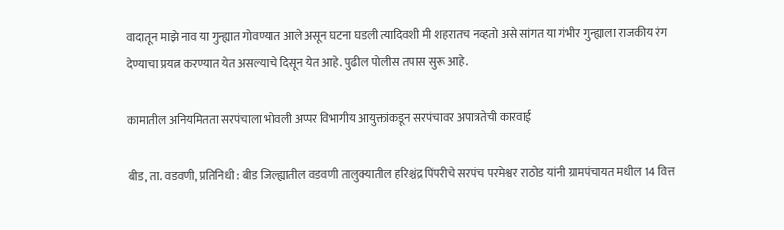वादातून माझे नाव या गुन्ह्यात गोवण्यात आले असून घटना घडली त्यादिवशी मी शहरातच नव्हतो असे सांगत या गंभीर गुन्ह्याला राजकीय रंग देण्याचा प्रयत्न करण्यात येत असल्याचे दिसून येत आहे. पुढील पोलीस तपास सुरू आहे.

कामातील अनियमितता सरपंचाला भोवली अप्पर विभागीय आयुक्तांकडून सरपंचावर अपात्रतेची कारवाई

बीड, ता. वडवणी, प्रतिनिधी : बीड जिल्ह्यातील वडवणी तालुक्यातील हरिश्चंद्र पिंपरीचे सरपंच परमेश्वर राठोड यांनी ग्रामपंचायत मधील 14 वित्त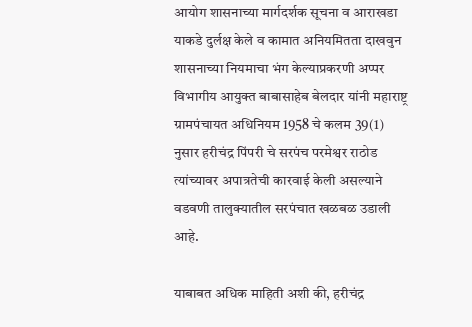आयोग शासनाच्या मार्गदर्शक सूचना व आराखडा याकडे दुर्लक्ष केले व कामात अनियमितता दाखवुन शासनाच्या नियमाचा भंग केल्याप्रकरणी अप्पर विभागीय आयुक्त बाबासाहेब बेलदार यांनी महाराष्ट्र ग्रामपंचायत अधिनियम 1958 चे कलम 39(1) नुसार हरीचंद्र पिंपरी चे सरपंच परमेश्वर राठोड त्यांच्यावर अपात्रतेची कारवाई केली असल्याने वडवणी तालुक्यातील सरपंचात खळबळ उडाली आहे.

याबाबत अधिक माहिती अशी की, हरीचंद्र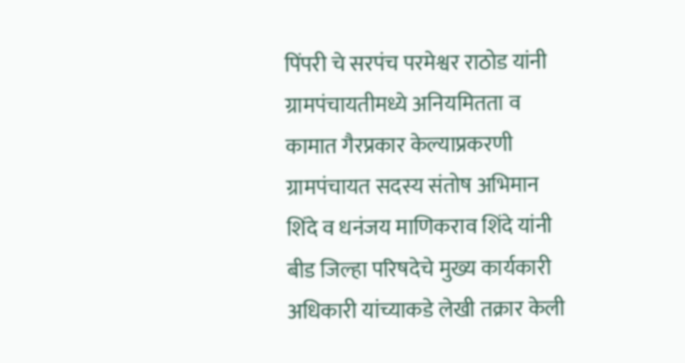पिंपरी चे सरपंच परमेश्वर राठोड यांनी ग्रामपंचायतीमध्ये अनियमितता व कामात गैरप्रकार केल्याप्रकरणी ग्रामपंचायत सदस्य संतोष अभिमान शिंदे व धनंजय माणिकराव शिंदे यांनी बीड जिल्हा परिषदेचे मुख्य कार्यकारी अधिकारी यांच्याकडे लेखी तक्रार केली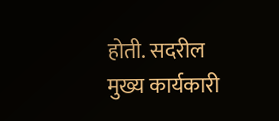होती. सदरील मुख्य कार्यकारी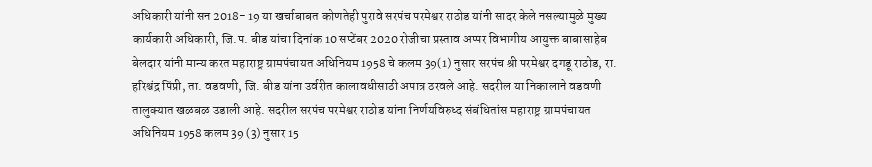अधिकारी यांनी सन 2018- 19 या खर्चाबाबत कोणतेही पुरावे सरपंच परमेश्वर राठोड यांनी सादर केले नसल्यामुळे मुख्य कार्यकारी अधिकारी, जि.प. बीड यांचा दिनांक 10 सप्टेंबर 2020 रोजीचा प्रस्ताव अप्पर विभागीय आयुक्त बाबासाहेब बेलदार यांनी मान्य करत महाराष्ट्र ग्रामपंचायत अधिनियम 1958 चे कलम 39(1) नुसार सरपंच श्री परमेश्वर दगडू राठोड, रा. हरिश्चंद्र पिंप्री, ता. वडवणी, जि. बीड यांना उर्वरीत कालावधीसाठी अपात्र ठरवले आहे. सदरील या निकालाने वडवणी तालुक्यात खळबळ उडाली आहे. सदरील सरपंच परमेश्वर राठोड यांना निर्णयविरुध्द संबंधितांस महाराष्ट्र ग्रामपंचायत अधिनियम 1958 कलम 39 (3) नुसार 15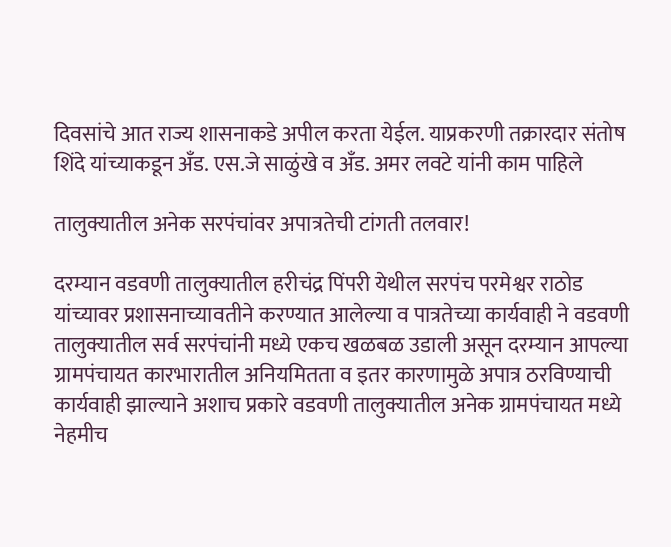दिवसांचे आत राज्य शासनाकडे अपील करता येईल. याप्रकरणी तक्रारदार संतोष शिंदे यांच्याकडून अँड. एस.जे साळुंखे व अँड. अमर लवटे यांनी काम पाहिले

तालुक्यातील अनेक सरपंचांवर अपात्रतेची टांगती तलवार!

दरम्यान वडवणी तालुक्यातील हरीचंद्र पिंपरी येथील सरपंच परमेश्वर राठोड यांच्यावर प्रशासनाच्यावतीने करण्यात आलेल्या व पात्रतेच्या कार्यवाही ने वडवणी तालुक्यातील सर्व सरपंचांनी मध्ये एकच खळबळ उडाली असून दरम्यान आपल्या ग्रामपंचायत कारभारातील अनियमितता व इतर कारणामुळे अपात्र ठरविण्याची कार्यवाही झाल्याने अशाच प्रकारे वडवणी तालुक्यातील अनेक ग्रामपंचायत मध्ये नेहमीच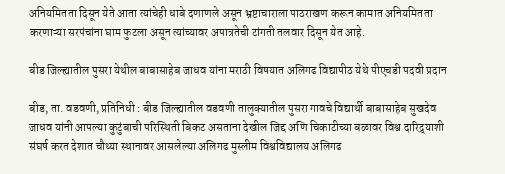अनियमितता दिसून येते आता त्यांचेही धाबे दणाणले असून भ्रष्टाचाराला पाठराखण करून कामात अनियमितता करणाऱ्या सरपंचांना घाम फुटला असून त्यांच्यावर अपात्रतेची टांगती तलवार दिसून येत आहे.

बीड जिल्ह्यातील पुसरा येथील बाबासाहेब जाधव यांना मराठी विषयात अलिगढ विद्यापीठ येथे पीएचडी पदवी प्रदान

बीड, ता. वड‌वणी, प्रतिनिधी : बीड जिल्ह्यातील वडवणी तालुक्यातील पुसरा गावचे विद्यार्थी बाबासाहेब सुखदेव जाधव यांनी आपल्या कुटुंबाची परिस्थिती बिकट असताना देखील जिद्द अणि चिकाटीच्या बळावर विश्व दारिद्र्याशी संघर्ष करत देशात चौथ्या स्थानावर आसलेल्या अलिगढ मुस्लीम विश्वविद्यालय अलिगढ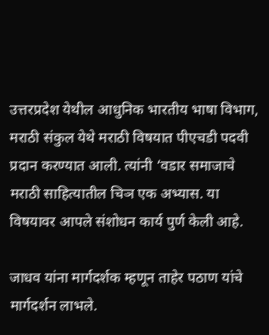उत्तरप्रदेश येथील आधुनिक भारतीय भाषा विभाग, मराठी संकुल येथे मराठी विषयात पीएचडी पदवी प्रदान करण्यात आली. त्यांनी ‘वडार समाजाचे मराठी साहित्यातील चिञ एक अभ्यास. या विषयावर आपले संशोधन कार्य पुर्ण केली आहे.

जाध‍व यांना मार्गदर्शक म्हणून ताहेर पठाण यांचे मार्गदर्शन लाभले.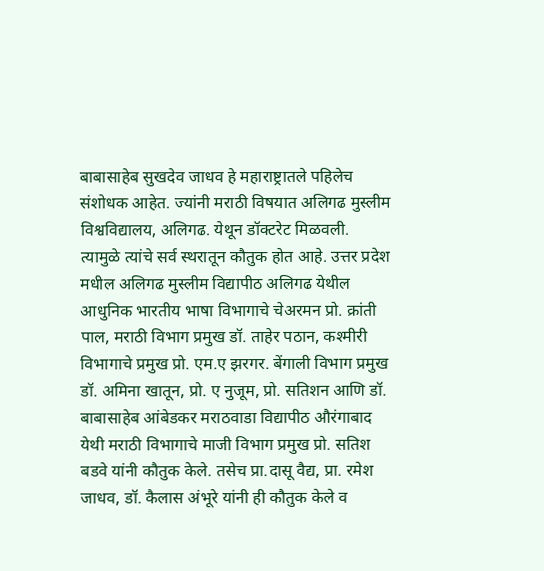बाबासाहेब सुखदेव जाधव हे महाराष्ट्रातले पहिलेच संशोधक आहेत. ज्यांनी मराठी विषयात अलिगढ मुस्लीम विश्वविद्यालय, अलिगढ. येथून डॉक्टरेट मिळवली. त्यामुळे त्यांचे सर्व स्थरातून कौतुक होत आहे. उत्तर प्रदेश मधील अलिगढ मुस्लीम विद्यापीठ अलिगढ येथील आधुनिक भारतीय भाषा विभागाचे चेअरमन प्रो. क्रांती पाल, मराठी विभाग प्रमुख डॉ. ताहेर पठान, कश्मीरी विभागाचे प्रमुख प्रो. एम.ए झरगर. बेंगाली विभाग प्रमुख डॉ. अमिना खातून, प्रो. ए नुजूम, प्रो. सतिशन आणि डॉ. बाबासाहेब आंबेडकर मराठवाडा विद्यापीठ औरंगाबाद येथी मराठी विभागाचे माजी विभाग प्रमुख प्रो. सतिश बडवे यांनी कौतुक केले. तसेच प्रा.दासू वैद्य, प्रा. रमेश जाधव, डॉ. कैलास अंभूरे यांनी ही कौतुक केले व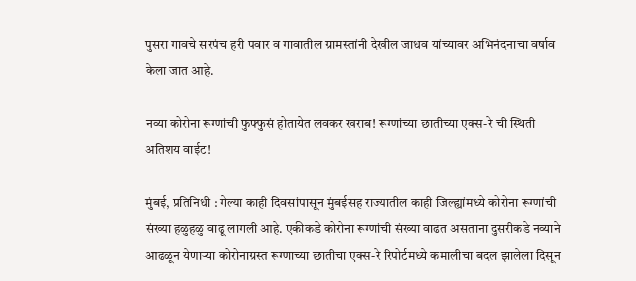पुसरा गावचे सरपंच हरी पवार व गावातील ग्रामस्तांनी देखील जाधव यांच्यावर अभिनंदनाचा वर्षाव केला जात आहे.

नव्या कोरोना रूग्णांची फुफ्फुसं होतायेत लवकर खराब! रूग्णांच्या छातीच्या एक्स-रे ची स्थिती अतिशय वाईट!

मुंबई, प्रतिनिधी : गेल्या काही दिवसांपासून मुंबईसह राज्यातील काही जिल्ह्यांमध्ये कोरोना रूग्णांची संख्या हळुहळु वाढू लागली आहे. एकीकडे कोरोना रूग्णांची संख्या वाढत असताना दुसरीकडे नव्याने आढळून येणाऱ्या कोरोनाग्रस्त रूग्णाच्या छातीचा एक्स-रे रिपोर्टमध्ये कमालीचा बदल झालेला दिसून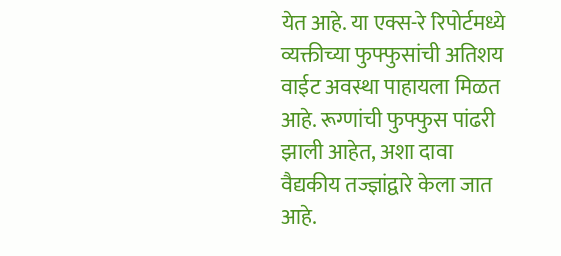येत आहे. या एक्स-रे रिपोर्टमध्ये व्यक्तीच्या फुफ्फुसांची अतिशय वाईट अवस्था पाहायला मिळत आहे. रूग्णांची फुफ्फुस पांढरी झाली आहेत, अशा दावा वैद्यकीय तज्ज्ञांद्वारे केला जात आहे.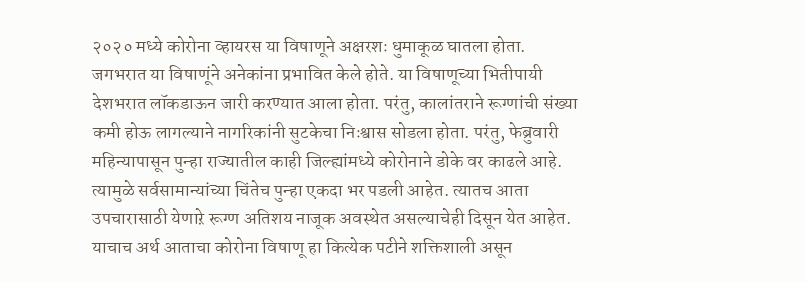२०२० मध्ये कोरोना व्हायरस या विषाणूने अक्षरशः धुमाकूळ घातला होता. जगभरात या विषाणूंने अनेकांना प्रभावित केले होते. या विषाणूच्या भितीपायी देशभरात लॉकडाऊन जारी करण्यात आला होता. परंतु, कालांतराने रूग्णांची संख्या कमी होऊ लागल्याने नागरिकांनी सुटकेचा निःश्वास सोडला होता. परंतु, फेब्रुवारी महिन्यापासून पुन्हा राज्यातील काही जिल्ह्यांमध्ये कोरोनाने डोके वर काढले आहे. त्यामुळे सर्वसामान्यांच्या चिंतेच पुन्हा एकदा भर पडली आहेत. त्यातच आता उपचारासाठी येणाऱे रूग्ण अतिशय नाजूक अवस्थेत असल्याचेही दिसून येत आहेत. याचाच अर्थ आताचा कोरोना विषाणू हा कित्येक पटीने शक्तिशाली असून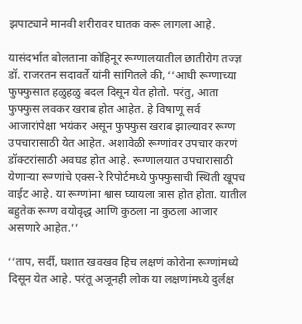झपाट्याने मानवी शरीरावर घातक करू लागला आहे.

यासंदर्भात बोलताना कोहिनूर रूग्णालयातील छातीरोग तज्ज्ञ डॉ. राजरतन सदावर्ते यांनी सांगितले की, ‘‘आधी रूग्णाच्या फुफ्फुसात हळुहळु बदल दिसून येत होतो. परंतु, आता फुफ्फुस लवकर खराब होत आहेत. हे विषाणू सर्व आजारांपेक्षा भयंकर असून फुफ्फुस खराब झाल्यावर रूग्ण उपचारासाठी येत आहेत. अशावेळी रूग्णांवर उपचार करणं डॉक्टरांसाठी अवघड होत आहे. रूग्णालयात उपचारासाठी येणाऱ्या रूग्णांचे एक्स-रे रिपोर्टमध्ये फुफ्फुसाची स्थिती खूपच वाईट आहे. या रूग्णांना श्वास घ्यायला त्रास होत होता. यातील बहुतेक रूग्ण वयोवृद्ध आणि कुठला ना कुठला आजार असणारे आहेत.’’

‘‘ताप, सर्दी, घशात खवखव हिच लक्षणं कोरोना रूग्णांमध्ये दिसून येत आहे. परंतू अजूनही लोक या लक्षणांमध्ये दुर्लक्ष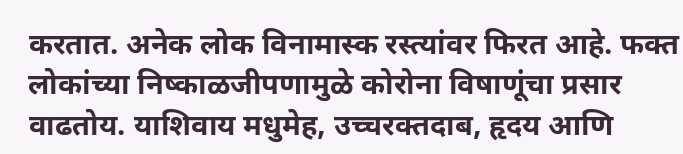करतात. अनेक लोक विनामास्क रस्त्यांवर फिरत आहे. फक्त लोकांच्या निष्काळजीपणामुळे कोरोना विषाणूंचा प्रसार वाढतोय. याशिवाय मधुमेह, उच्चरक्तदाब, हृदय आणि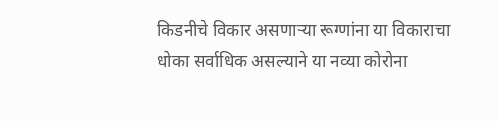किडनीचे विकार असणाऱ्या रूग्णांना या विकाराचा धोका सर्वाधिक असल्याने या नव्या कोरोना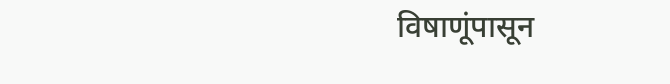विषाणूंपासून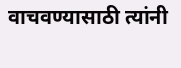वाचवण्यासाठी त्यांनी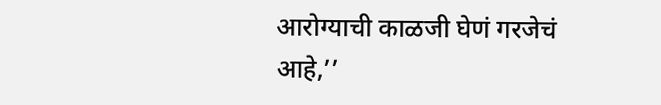आरोग्याची काळजी घेणं गरजेचं आहे,’’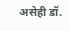असेही डॉ.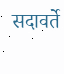सदावर्ते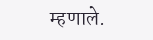म्हणाले.